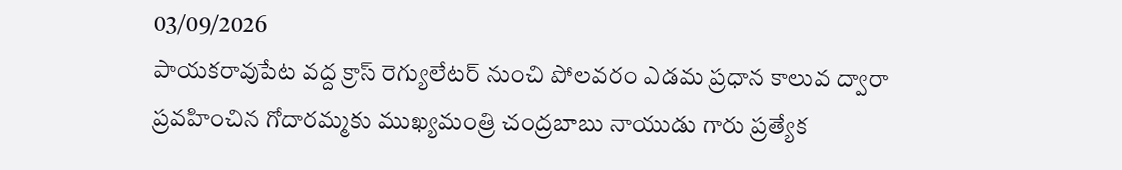03/09/2026
పాయకరావుపేట వద్ద క్రాస్ రెగ్యులేటర్ నుంచి పోలవరం ఎడమ ప్రధాన కాలువ ద్వారా
ప్రవహించిన గోదారమ్మకు ముఖ్యమంత్రి చంద్రబాబు నాయుడు గారు ప్రత్యేక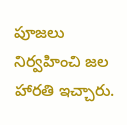పూజలు నిర్వహించి జల హారతి ఇచ్చారు.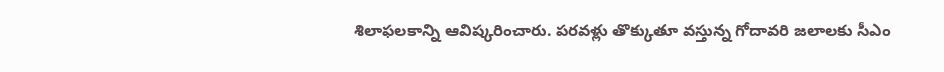శిలాఫలకాన్ని ఆవిష్కరించారు. పరవళ్లు తొక్కుతూ వస్తున్న గోదావరి జలాలకు సీఎం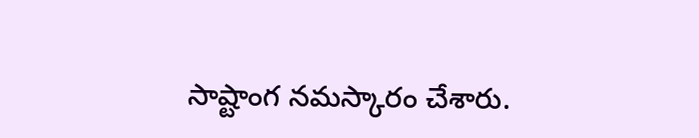సాష్టాంగ నమస్కారం చేశారు.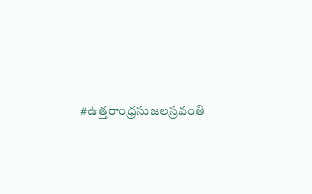#ఉత్తరాంధ్రసుజలస్రవంతి